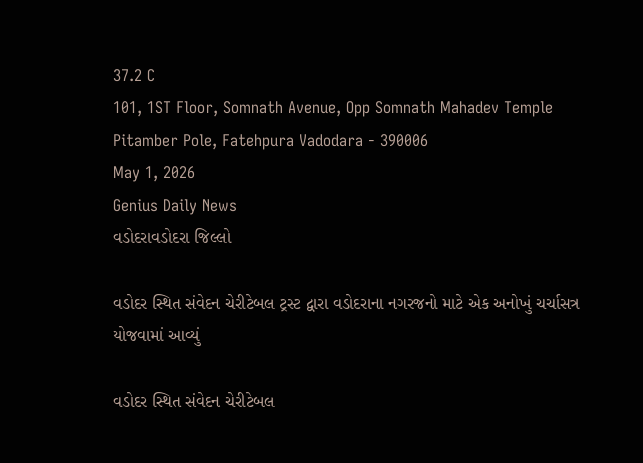37.2 C
101, 1ST Floor, Somnath Avenue, Opp Somnath Mahadev Temple Pitamber Pole, Fatehpura Vadodara - 390006
May 1, 2026
Genius Daily News
વડોદરાવડોદરા જિલ્લો

વડોદર સ્થિત સંવેદન ચેરીટેબલ ટ્રસ્ટ દ્વારા વડોદરાના નગરજનો માટે એક અનોખું ચર્ચાસત્ર યોજવામાં આવ્યું

વડોદર સ્થિત સંવેદન ચેરીટેબલ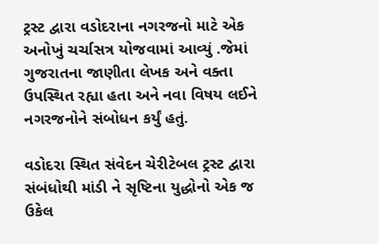ટ્રસ્ટ દ્વારા વડોદરાના નગરજનો માટે એક અનોખું ચર્ચાસત્ર યોજવામાં આવ્યું .જેમાં ગુજરાતના જાણીતા લેખક અને વક્તા ઉપસ્થિત રહ્યા હતા અને નવા વિષય લઈને નગરજનોને સંબોધન કર્યું હતું.

વડોદરા સ્થિત સંવેદન ચેરીટેબલ ટ્રસ્ટ દ્વારા સંબંધોથી માંડી ને સૃષ્ટિના યુદ્ધોનો એક જ ઉકેલ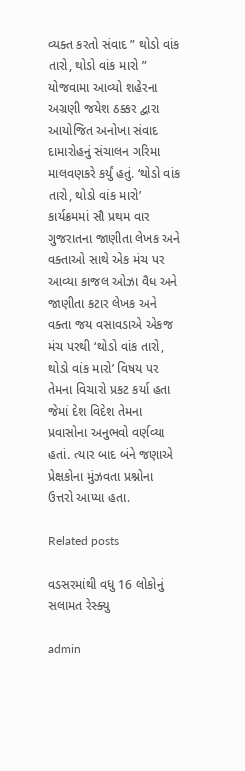વ્યક્ત કરતો સંવાદ ” થોડો વાંક તારો, થોડો વાંક મારો ” યોજવામા આવ્યો શહેરના અગ્રણી જયેશ ઠક્કર દ્વારા આયોજિત અનોખા સંવાદ દામારોહનું સંચાલન ગરિમા માલવણકરે કર્યું હતું. ‘થોડો વાંક તારો, થોડો વાંક મારો’ કાર્યક્રમમાં સૌ પ્રથમ વાર ગુજરાતના જાણીતા લેખક અને વક્તાઓ સાથે એક મંચ પર આવ્યા કાજલ ઓઝા વૈધ અને જાણીતા કટાર લેખક અને વક્તા જય વસાવડાએ એકજ મંચ પરથી ‘થોડો વાંક તારો, થોડો વાંક મારો’ વિષય પર તેમના વિચારો પ્રકટ કર્યા હતા જેમાં દેશ વિદેશ તેમના પ્રવાસોના અનુભવો વર્ણવ્યા હતાં. ત્યાર બાદ બંને જણાએ પ્રેક્ષકોના મુંઝવતા પ્રશ્નોના ઉત્તરો આપ્યા હતા.

Related posts

વડસરમાંથી વધુ 16 લોકોનું સલામત રેસ્ક્યુ

admin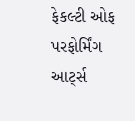ફેકલ્ટી ઓફ પરફોર્મિંગ આર્ટ્સ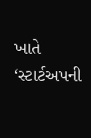ખાતે ‘સ્ટાર્ટઅપની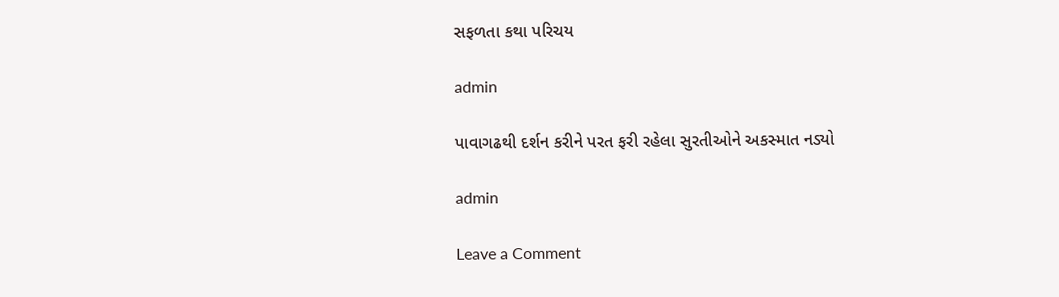સફળતા કથા પરિચય

admin

પાવાગઢથી દર્શન કરીને પરત ફરી રહેલા સુરતીઓને અકસ્માત નડ્યો

admin

Leave a Comment